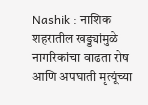Nashik : नाशिक शहरातील खड्ड्यांमुळे नागरिकांचा वाढता रोष आणि अपघाती मृत्यूंच्या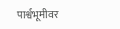पार्श्वभूमीवर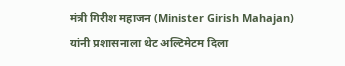मंत्री गिरीश महाजन (Minister Girish Mahajan) यांनी प्रशासनाला थेट अल्टिमेटम दिला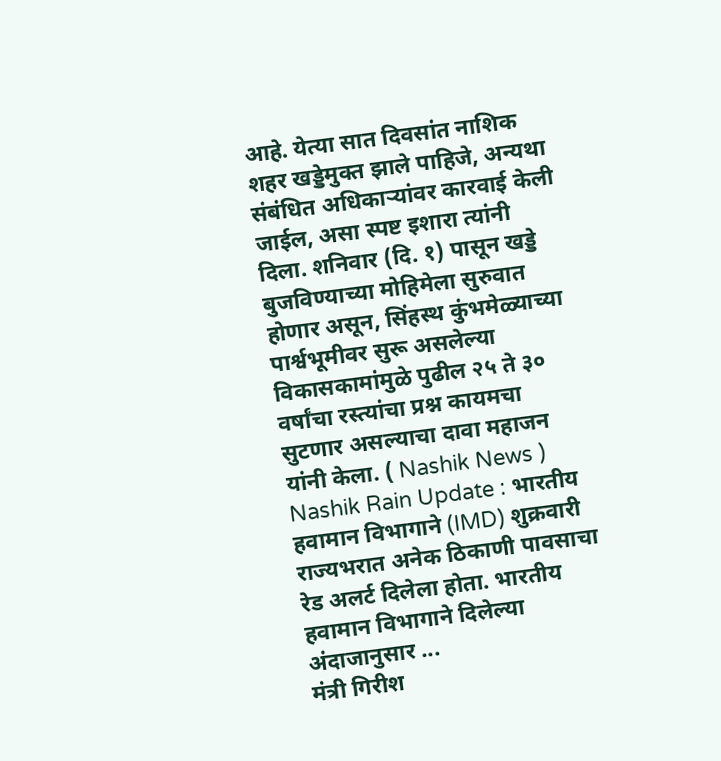आहे. येत्या सात दिवसांत नाशिक शहर खड्डेमुक्त झाले पाहिजे, अन्यथा संबंधित अधिकाऱ्यांवर कारवाई केली जाईल, असा स्पष्ट इशारा त्यांनी दिला. शनिवार (दि. १) पासून खड्डे बुजविण्याच्या मोहिमेला सुरुवात होणार असून, सिंहस्थ कुंभमेळ्याच्या पार्श्वभूमीवर सुरू असलेल्या विकासकामांमुळे पुढील २५ ते ३० वर्षांचा रस्त्यांचा प्रश्न कायमचा सुटणार असल्याचा दावा महाजन यांनी केला. ( Nashik News )
Nashik Rain Update : भारतीय हवामान विभागाने (IMD) शुक्रवारी राज्यभरात अनेक ठिकाणी पावसाचा रेड अलर्ट दिलेला होता. भारतीय हवामान विभागाने दिलेल्या अंदाजानुसार ...
मंत्री गिरीश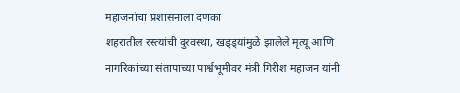महाजनांचा प्रशासनाला दणका
शहरातील रस्त्यांची दुरवस्था, खड्ड्यांमुळे झालेले मृत्यू आणि नागरिकांच्या संतापाच्या पार्श्वभूमीवर मंत्री गिरीश महाजन यांनी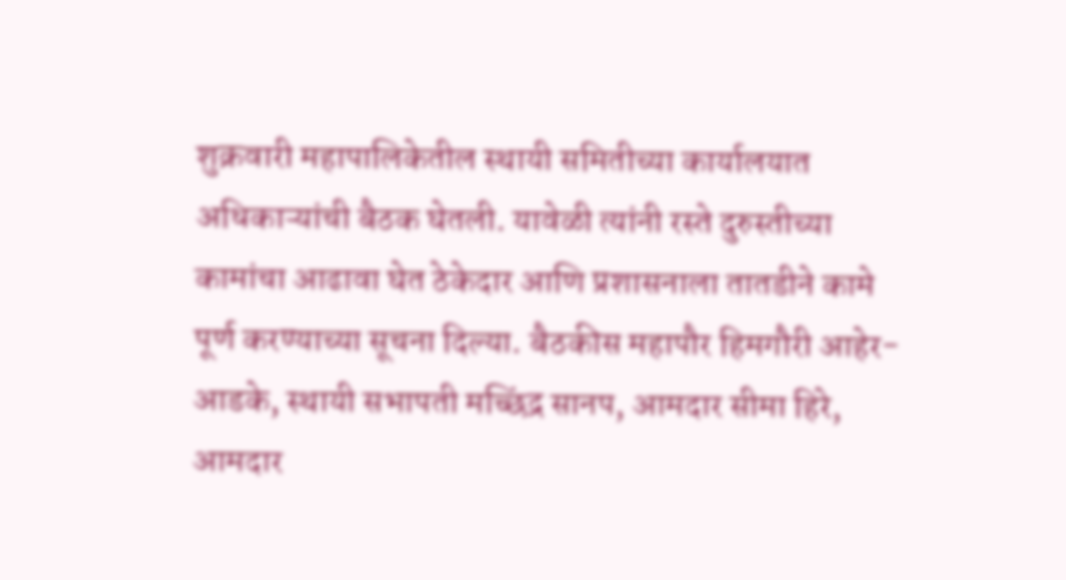शुक्रवारी महापालिकेतील स्थायी समितीच्या कार्यालयात अधिकाऱ्यांची बैठक घेतली. यावेळी त्यांनी रस्ते दुरुस्तीच्या कामांचा आढावा घेत ठेकेदार आणि प्रशासनाला तातडीने कामे पूर्ण करण्याच्या सूचना दिल्या. बैठकीस महापौर हिमगौरी आहेर-आडके, स्थायी सभापती मच्छिंद्र सानप, आमदार सीमा हिरे, आमदार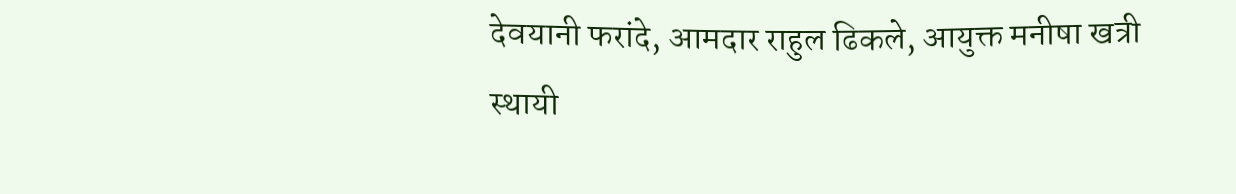देवयानी फरांदे, आमदार राहुल ढिकले, आयुक्त मनीषा खत्री स्थायी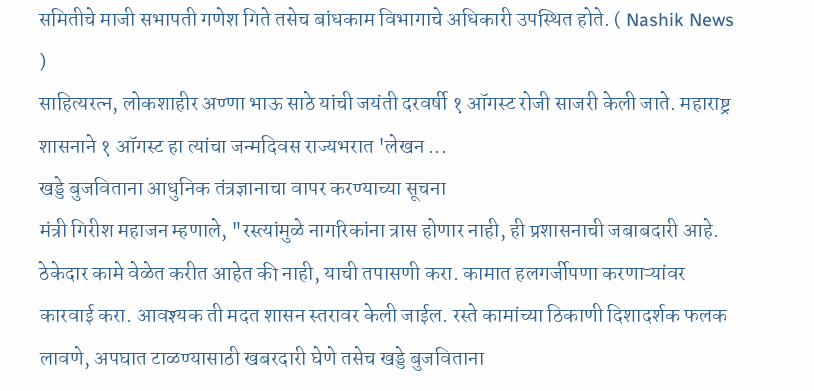समितीचे माजी सभापती गणेश गिते तसेच बांधकाम विभागाचे अधिकारी उपस्थित होते. ( Nashik News )
साहित्यरत्न, लोकशाहीर अण्णा भाऊ साठे यांची जयंती दरवर्षी १ ऑगस्ट रोजी साजरी केली जाते. महाराष्ट्र शासनाने १ ऑगस्ट हा त्यांचा जन्मदिवस राज्यभरात 'लेखन ...
खड्डे बुजविताना आधुनिक तंत्रज्ञानाचा वापर करण्याच्या सूचना
मंत्री गिरीश महाजन म्हणाले, "रस्त्यांमुळे नागरिकांना त्रास होणार नाही, ही प्रशासनाची जबाबदारी आहे. ठेकेदार कामे वेळेत करीत आहेत की नाही, याची तपासणी करा. कामात हलगर्जीपणा करणाऱ्यांवर कारवाई करा. आवश्यक ती मदत शासन स्तरावर केली जाईल. रस्ते कामांच्या ठिकाणी दिशादर्शक फलक लावणे, अपघात टाळण्यासाठी खबरदारी घेणे तसेच खड्डे बुजविताना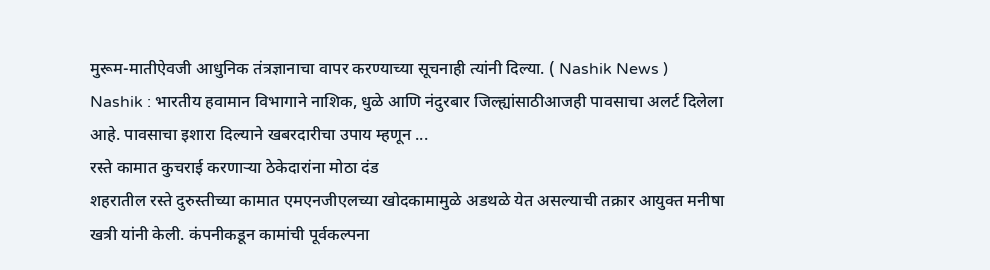मुरूम-मातीऐवजी आधुनिक तंत्रज्ञानाचा वापर करण्याच्या सूचनाही त्यांनी दिल्या. ( Nashik News )
Nashik : भारतीय हवामान विभागाने नाशिक, धुळे आणि नंदुरबार जिल्ह्यांसाठीआजही पावसाचा अलर्ट दिलेला आहे. पावसाचा इशारा दिल्याने खबरदारीचा उपाय म्हणून ...
रस्ते कामात कुचराई करणाऱ्या ठेकेदारांना मोठा दंड
शहरातील रस्ते दुरुस्तीच्या कामात एमएनजीएलच्या खोदकामामुळे अडथळे येत असल्याची तक्रार आयुक्त मनीषा खत्री यांनी केली. कंपनीकडून कामांची पूर्वकल्पना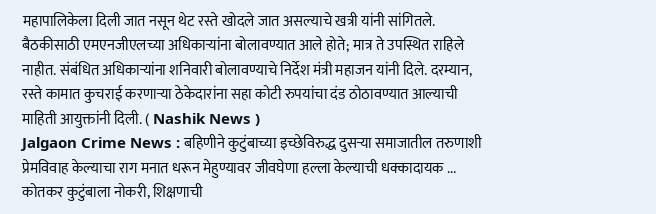महापालिकेला दिली जात नसून थेट रस्ते खोदले जात असल्याचे खत्री यांनी सांगितले. बैठकीसाठी एमएनजीएलच्या अधिकाऱ्यांना बोलावण्यात आले होते; मात्र ते उपस्थित राहिले नाहीत. संबंधित अधिकाऱ्यांना शनिवारी बोलावण्याचे निर्देश मंत्री महाजन यांनी दिले. दरम्यान, रस्ते कामात कुचराई करणाऱ्या ठेकेदारांना सहा कोटी रुपयांचा दंड ठोठावण्यात आल्याची माहिती आयुक्तांनी दिली. ( Nashik News )
Jalgaon Crime News : बहिणीने कुटुंबाच्या इच्छेविरुद्ध दुसऱ्या समाजातील तरुणाशी प्रेमविवाह केल्याचा राग मनात धरून मेहुण्यावर जीवघेणा हल्ला केल्याची धक्कादायक ...
कोतकर कुटुंबाला नोकरी, शिक्षणाची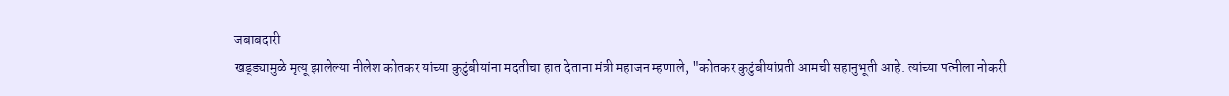जबाबदारी
खड्ड्यामुळे मृत्यू झालेल्या नीलेश कोतकर यांच्या कुटुंबीयांना मदतीचा हात देताना मंत्री महाजन म्हणाले, "कोतकर कुटुंबीयांप्रती आमची सहानुभूती आहे. त्यांच्या पत्नीला नोकरी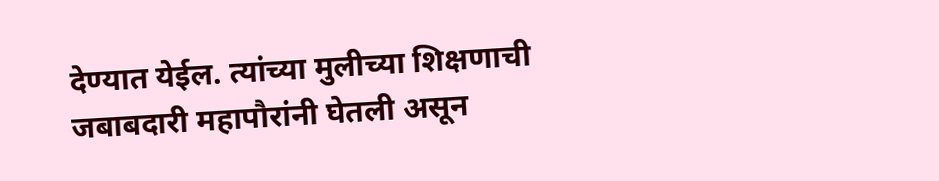देण्यात येईल. त्यांच्या मुलीच्या शिक्षणाची जबाबदारी महापौरांनी घेतली असून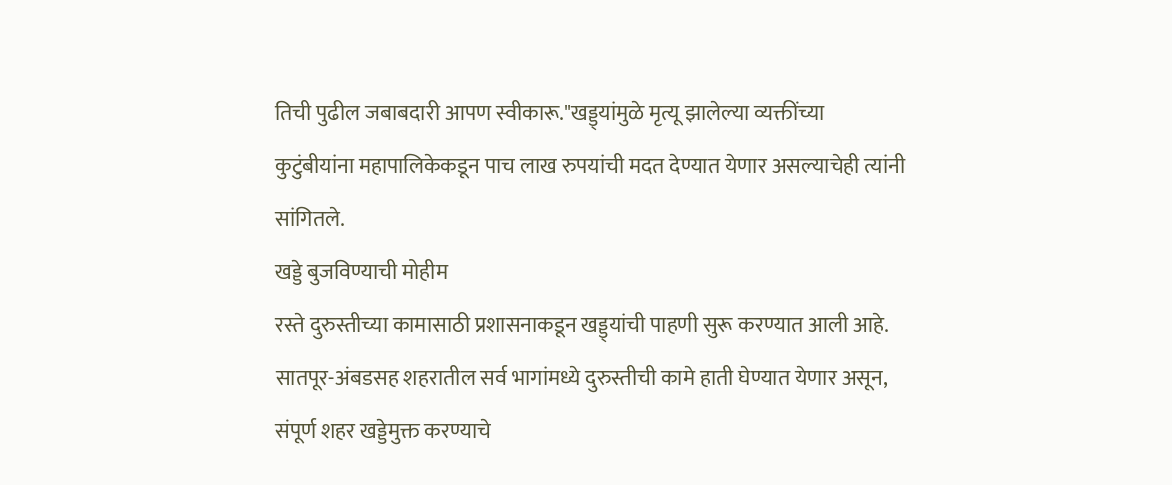तिची पुढील जबाबदारी आपण स्वीकारू."खड्ड्यांमुळे मृत्यू झालेल्या व्यक्तींच्या कुटुंबीयांना महापालिकेकडून पाच लाख रुपयांची मदत देण्यात येणार असल्याचेही त्यांनी सांगितले.
खड्डे बुजविण्याची मोहीम
रस्ते दुरुस्तीच्या कामासाठी प्रशासनाकडून खड्ड्यांची पाहणी सुरू करण्यात आली आहे. सातपूर-अंबडसह शहरातील सर्व भागांमध्ये दुरुस्तीची कामे हाती घेण्यात येणार असून, संपूर्ण शहर खड्डेमुक्त करण्याचे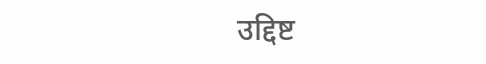उद्दिष्ट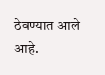ठेवण्यात आले आहे.